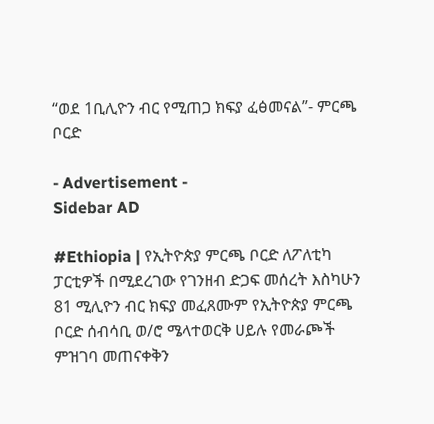“ወደ 1ቢሊዮን ብር የሚጠጋ ክፍያ ፈፅመናል”- ምርጫ ቦርድ

- Advertisement -
Sidebar AD

#Ethiopia | የኢትዮጵያ ምርጫ ቦርድ ለፖለቲካ ፓርቲዎች በሚደረገው የገንዘብ ድጋፍ መሰረት እስካሁን 81 ሚሊዮን ብር ክፍያ መፈጸሙም የኢትዮጵያ ምርጫ ቦርድ ሰብሳቢ ወ/ሮ ሜላተወርቅ ሀይሉ የመራጮች ምዝገባ መጠናቀቅን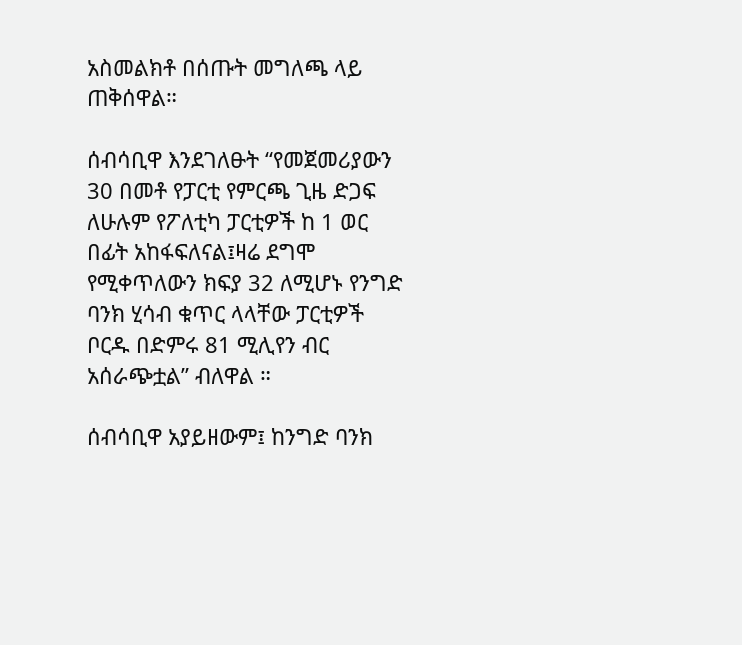አስመልክቶ በሰጡት መግለጫ ላይ ጠቅሰዋል።

ሰብሳቢዋ እንደገለፁት “የመጀመሪያውን 30 በመቶ የፓርቲ የምርጫ ጊዜ ድጋፍ ለሁሉም የፖለቲካ ፓርቲዎች ከ 1 ወር በፊት አከፋፍለናል፤ዛሬ ደግሞ የሚቀጥለውን ክፍያ 32 ለሚሆኑ የንግድ ባንክ ሂሳብ ቁጥር ላላቸው ፓርቲዎች ቦርዱ በድምሩ 81 ሚሊየን ብር አሰራጭቷል” ብለዋል ።

ሰብሳቢዋ አያይዘውም፤ ከንግድ ባንክ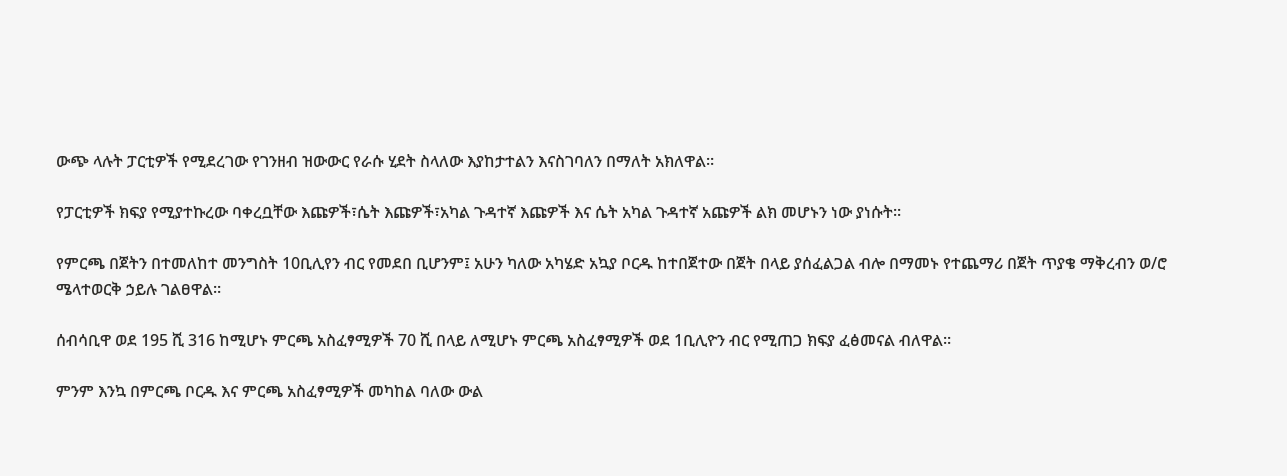ውጭ ላሉት ፓርቲዎች የሚደረገው የገንዘብ ዝውውር የራሱ ሂደት ስላለው እያከታተልን እናስገባለን በማለት አክለዋል።

የፓርቲዎች ክፍያ የሚያተኩረው ባቀረቧቸው እጩዎች፣ሴት እጩዎች፣አካል ጉዳተኛ እጩዎች እና ሴት አካል ጉዳተኛ አጩዎች ልክ መሆኑን ነው ያነሱት።

የምርጫ በጀትን በተመለከተ መንግስት 10ቢሊየን ብር የመደበ ቢሆንም፤ አሁን ካለው አካሄድ አኳያ ቦርዱ ከተበጀተው በጀት በላይ ያሰፈልጋል ብሎ በማመኑ የተጨማሪ በጀት ጥያቄ ማቅረብን ወ/ሮ ሜላተወርቅ ኃይሉ ገልፀዋል።

ሰብሳቢዋ ወደ 195 ሺ 316 ከሚሆኑ ምርጫ አስፈፃሚዎች 70 ሺ በላይ ለሚሆኑ ምርጫ አስፈፃሚዎች ወደ 1ቢሊዮን ብር የሚጠጋ ክፍያ ፈፅመናል ብለዋል።

ምንም እንኳ በምርጫ ቦርዱ እና ምርጫ አስፈፃሚዎች መካከል ባለው ውል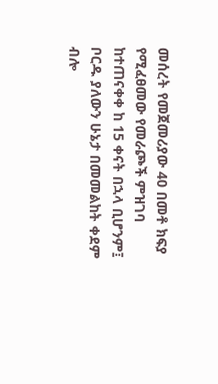መሰረት የመጀመሪያው 40 በመቶ ክፍያ የሚፈፀመው የመራጮች ምዝገባ ከተጠናቀቀ ከ 15 ቀናት በኋላ ቢሆንም፤ ቦርዱ ያለውን ሁኔታ በመመልከት ቀደም ብሎ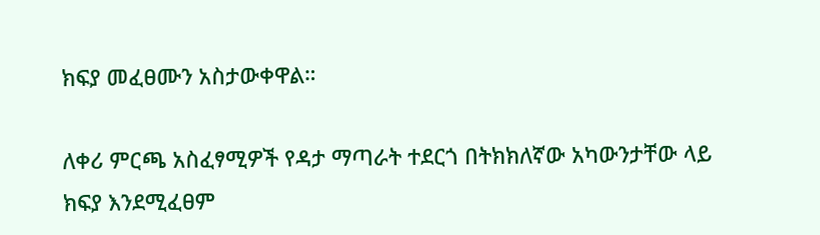ክፍያ መፈፀሙን አስታውቀዋል።

ለቀሪ ምርጫ አስፈፃሚዎች የዳታ ማጣራት ተደርጎ በትክክለኛው አካውንታቸው ላይ ክፍያ እንደሚፈፀም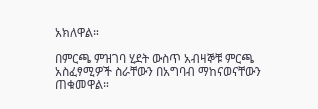አክለዋል።

በምርጫ ምዝገባ ሂደት ውስጥ አብዛኞቹ ምርጫ አስፈፃሚዎች ስራቸውን በአግባብ ማከናወናቸውን ጠቁመዋል።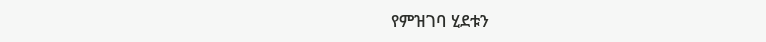የምዝገባ ሂደቱን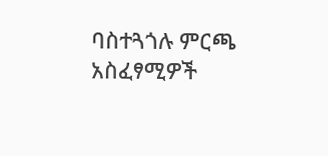ባስተጓጎሉ ምርጫ አስፈፃሚዎች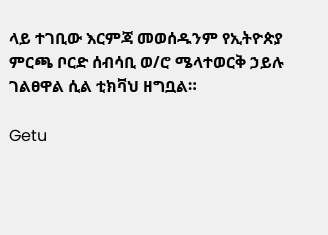ላይ ተገቢው እርምጃ መወሰዱንም የኢትዮጵያ ምርጫ ቦርድ ሰብሳቢ ወ/ሮ ሜላተወርቅ ኃይሉ ገልፀዋል ሲል ቲክቫህ ዘግቧል።

Getu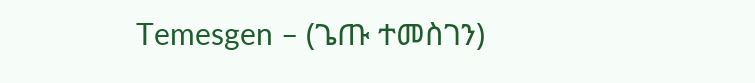Temesgen – (ጌጡ ተመስገን)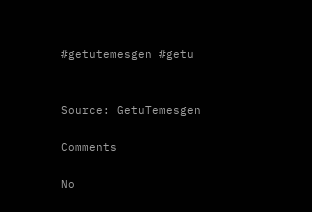#getutemesgen #getu


Source: GetuTemesgen

Comments

No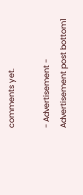comments yet.

- Advertisement -
Advertisement post bottom1